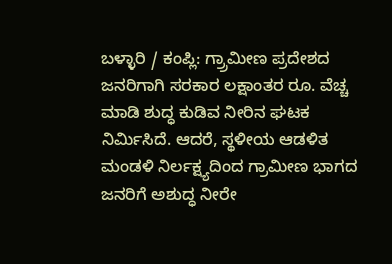ಬಳ್ಳಾರಿ / ಕಂಪ್ಲಿ: ಗ್ರ್ರಾಮೀಣ ಪ್ರದೇಶದ ಜನರಿಗಾಗಿ ಸರಕಾರ ಲಕ್ಷಾಂತರ ರೂ. ವೆಚ್ಚ ಮಾಡಿ ಶುದ್ಧ ಕುಡಿವ ನೀರಿನ ಘಟಕ ನಿರ್ಮಿಸಿದೆ. ಆದರೆ, ಸ್ಥಳೀಯ ಆಡಳಿತ ಮಂಡಳಿ ನಿರ್ಲಕ್ಷ್ಯದಿಂದ ಗ್ರಾಮೀಣ ಭಾಗದ ಜನರಿಗೆ ಅಶುದ್ಧ ನೀರೇ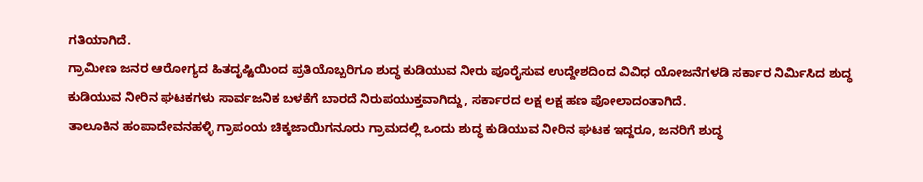ಗತಿಯಾಗಿದೆ.
ಗ್ರಾಮೀಣ ಜನರ ಆರೋಗ್ಯದ ಹಿತದೃಷ್ಟಿಯಿಂದ ಪ್ರತಿಯೊಬ್ಬರಿಗೂ ಶುದ್ಧ ಕುಡಿಯುವ ನೀರು ಪೂರೈಸುವ ಉದ್ದೇಶದಿಂದ ವಿವಿಧ ಯೋಜನೆಗಳಡಿ ಸರ್ಕಾರ ನಿರ್ಮಿಸಿದ ಶುದ್ಧ ಕುಡಿಯುವ ನೀರಿನ ಘಟಕಗಳು ಸಾರ್ವಜನಿಕ ಬಳಕೆಗೆ ಬಾರದೆ ನಿರುಪಯುಕ್ತವಾಗಿದ್ದು, ಸರ್ಕಾರದ ಲಕ್ಷ ಲಕ್ಷ ಹಣ ಪೋಲಾದಂತಾಗಿದೆ.
ತಾಲೂಕಿನ ಹಂಪಾದೇವನಹಳ್ಳಿ ಗ್ರಾಪಂಯ ಚಿಕ್ಕಜಾಯಿಗನೂರು ಗ್ರಾಮದಲ್ಲಿ ಒಂದು ಶುದ್ಧ ಕುಡಿಯುವ ನೀರಿನ ಘಟಕ ಇದ್ದರೂ, ಜನರಿಗೆ ಶುದ್ಧ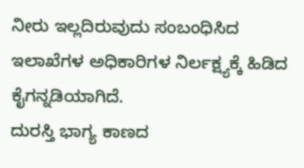ನೀರು ಇಲ್ಲದಿರುವುದು ಸಂಬಂಧಿಸಿದ ಇಲಾಖೆಗಳ ಅಧಿಕಾರಿಗಳ ನಿರ್ಲಕ್ಷ್ಯಕ್ಕೆ ಹಿಡಿದ ಕೈಗನ್ನಡಿಯಾಗಿದೆ.
ದುರಸ್ತಿ ಭಾಗ್ಯ ಕಾಣದ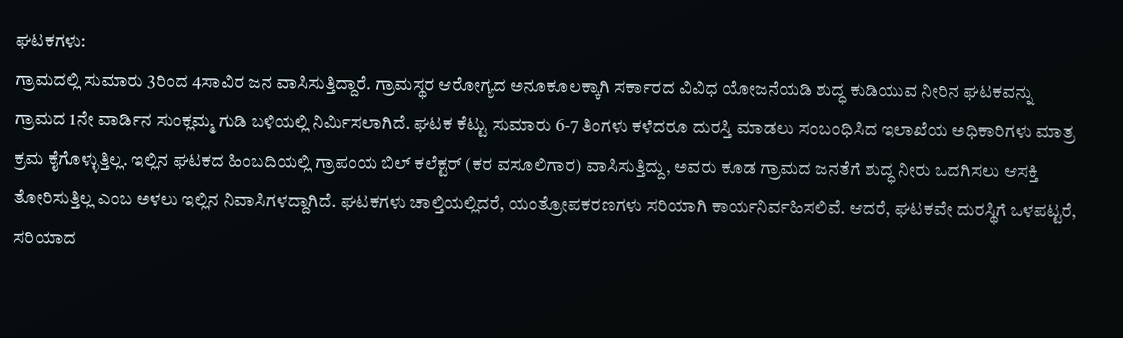ಘಟಕಗಳು:
ಗ್ರಾಮದಲ್ಲಿ ಸುಮಾರು 3ರಿಂದ 4ಸಾವಿರ ಜನ ವಾಸಿಸುತ್ತಿದ್ದಾರೆ. ಗ್ರಾಮಸ್ಥರ ಆರೋಗ್ಯದ ಅನೂಕೂಲಕ್ಕಾಗಿ ಸರ್ಕಾರದ ವಿವಿಧ ಯೋಜನೆಯಡಿ ಶುದ್ಧ ಕುಡಿಯುವ ನೀರಿನ ಘಟಕವನ್ನು ಗ್ರಾಮದ 1ನೇ ವಾರ್ಡಿನ ಸುಂಕ್ಲಮ್ಮ ಗುಡಿ ಬಳಿಯಲ್ಲಿ ನಿರ್ಮಿಸಲಾಗಿದೆ. ಘಟಕ ಕೆಟ್ಟು ಸುಮಾರು 6-7 ತಿಂಗಳು ಕಳೆದರೂ ದುರಸ್ತಿ ಮಾಡಲು ಸಂಬಂಧಿಸಿದ ಇಲಾಖೆಯ ಅಧಿಕಾರಿಗಳು ಮಾತ್ರ ಕ್ರಮ ಕೈಗೊಳ್ಳುತ್ತಿಲ್ಲ. ಇಲ್ಲಿನ ಘಟಕದ ಹಿಂಬದಿಯಲ್ಲಿ ಗ್ರಾಪಂಯ ಬಿಲ್ ಕಲೆಕ್ಟರ್ (ಕರ ವಸೂಲಿಗಾರ) ವಾಸಿಸುತ್ತಿದ್ದು, ಅವರು ಕೂಡ ಗ್ರಾಮದ ಜನತೆಗೆ ಶುದ್ಧ ನೀರು ಒದಗಿಸಲು ಆಸಕ್ತಿ ತೋರಿಸುತ್ತಿಲ್ಲ ಎಂಬ ಅಳಲು ಇಲ್ಲಿನ ನಿವಾಸಿಗಳದ್ದಾಗಿದೆ. ಘಟಕಗಳು ಚಾಲ್ತಿಯಲ್ಲಿದರೆ, ಯಂತ್ರೋಪಕರಣಗಳು ಸರಿಯಾಗಿ ಕಾರ್ಯನಿರ್ವಹಿಸಲಿವೆ. ಆದರೆ, ಘಟಕವೇ ದುರಸ್ಥಿಗೆ ಒಳಪಟ್ಟರೆ, ಸರಿಯಾದ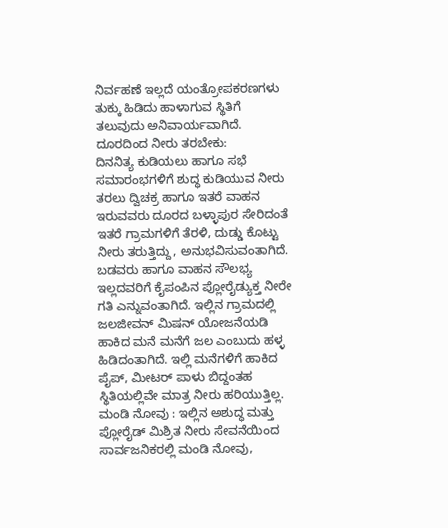ನಿರ್ವಹಣೆ ಇಲ್ಲದೆ ಯಂತ್ರೋಪಕರಣಗಳು ತುಕ್ಕು ಹಿಡಿದು ಹಾಳಾಗುವ ಸ್ಥಿತಿಗೆ ತಲುವುದು ಅನಿವಾರ್ಯವಾಗಿದೆ.
ದೂರದಿಂದ ನೀರು ತರಬೇಕು:
ದಿನನಿತ್ಯ ಕುಡಿಯಲು ಹಾಗೂ ಸಭೆ ಸಮಾರಂಭಗಳಿಗೆ ಶುದ್ಧ ಕುಡಿಯುವ ನೀರು ತರಲು ದ್ವಿಚಕ್ರ ಹಾಗೂ ಇತರೆ ವಾಹನ ಇರುವವರು ದೂರದ ಬಳ್ಳಾಪುರ ಸೇರಿದಂತೆ ಇತರೆ ಗ್ರಾಮಗಳಿಗೆ ತೆರಳಿ, ದುಡ್ಡು ಕೊಟ್ಟು ನೀರು ತರುತ್ತಿದ್ದು, ಅನುಭವಿಸುವಂತಾಗಿದೆ. ಬಡವರು ಹಾಗೂ ವಾಹನ ಸೌಲಭ್ಯ ಇಲ್ಲದವರಿಗೆ ಕೈಪಂಪಿನ ಪ್ಲೋರೈಡ್ಯುಕ್ತ ನೀರೇ ಗತಿ ಎನ್ನುವಂತಾಗಿದೆ. ಇಲ್ಲಿನ ಗ್ರಾಮದಲ್ಲಿ ಜಲಜೀವನ್ ಮಿಷನ್ ಯೋಜನೆಯಡಿ ಹಾಕಿದ ಮನೆ ಮನೆಗೆ ಜಲ ಎಂಬುದು ಹಳ್ಳ ಹಿಡಿದಂತಾಗಿದೆ. ಇಲ್ಲಿ ಮನೆಗಳಿಗೆ ಹಾಕಿದ ಪೈಪ್, ಮೀಟರ್ ಪಾಳು ಬಿದ್ದಂತಹ ಸ್ಥಿತಿಯಲ್ಲಿವೇ ಮಾತ್ರ ನೀರು ಹರಿಯುತ್ತಿಲ್ಲ.
ಮಂಡಿ ನೋವು : ಇಲ್ಲಿನ ಅಶುದ್ಧ ಮತ್ತು ಪ್ಲೋರೈಡ್ ಮಿಶ್ರಿತ ನೀರು ಸೇವನೆಯಿಂದ ಸಾರ್ವಜನಿಕರಲ್ಲಿ ಮಂಡಿ ನೋವು,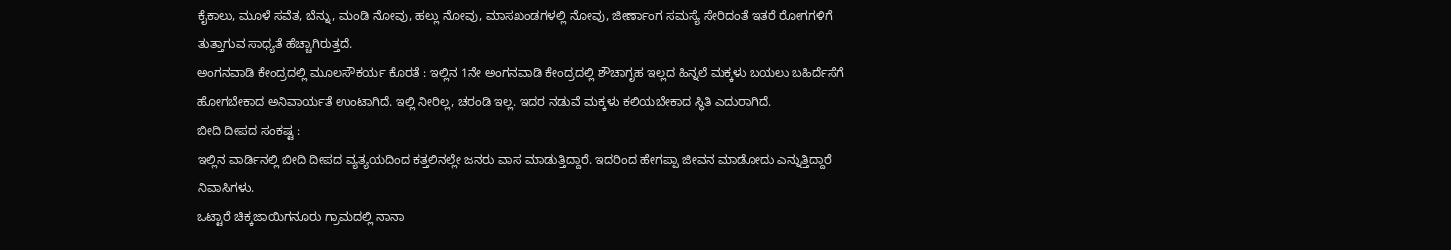ಕೈಕಾಲು, ಮೂಳೆ ಸವೆತ, ಬೆನ್ನು, ಮಂಡಿ ನೋವು, ಹಲ್ಲು ನೋವು, ಮಾಸಖಂಡಗಳಲ್ಲಿ ನೋವು, ಜೀರ್ಣಾಂಗ ಸಮಸ್ಯೆ ಸೇರಿದಂತೆ ಇತರೆ ರೋಗಗಳಿಗೆ ತುತ್ತಾಗುವ ಸಾಧ್ಯತೆ ಹೆಚ್ಚಾಗಿರುತ್ತದೆ.
ಅಂಗನವಾಡಿ ಕೇಂದ್ರದಲ್ಲಿ ಮೂಲಸೌಕರ್ಯ ಕೊರತೆ : ಇಲ್ಲಿನ 1ನೇ ಅಂಗನವಾಡಿ ಕೇಂದ್ರದಲ್ಲಿ ಶೌಚಾಗೃಹ ಇಲ್ಲದ ಹಿನ್ನಲೆ ಮಕ್ಕಳು ಬಯಲು ಬಹಿರ್ದೆಸೆಗೆ ಹೋಗಬೇಕಾದ ಅನಿವಾರ್ಯತೆ ಉಂಟಾಗಿದೆ. ಇಲ್ಲಿ ನೀರಿಲ್ಲ, ಚರಂಡಿ ಇಲ್ಲ. ಇದರ ನಡುವೆ ಮಕ್ಕಳು ಕಲಿಯಬೇಕಾದ ಸ್ಥಿತಿ ಎದುರಾಗಿದೆ.
ಬೀದಿ ದೀಪದ ಸಂಕಷ್ಟ :
ಇಲ್ಲಿನ ವಾರ್ಡಿನಲ್ಲಿ ಬೀದಿ ದೀಪದ ವ್ಯತ್ಯಯದಿಂದ ಕತ್ತಲಿನಲ್ಲೇ ಜನರು ವಾಸ ಮಾಡುತ್ತಿದ್ದಾರೆ. ಇದರಿಂದ ಹೇಗಪ್ಪಾ ಜೀವನ ಮಾಡೋದು ಎನ್ನುತ್ತಿದ್ದಾರೆ ನಿವಾಸಿಗಳು.
ಒಟ್ಟಾರೆ ಚಿಕ್ಕಜಾಯಿಗನೂರು ಗ್ರಾಮದಲ್ಲಿ ನಾನಾ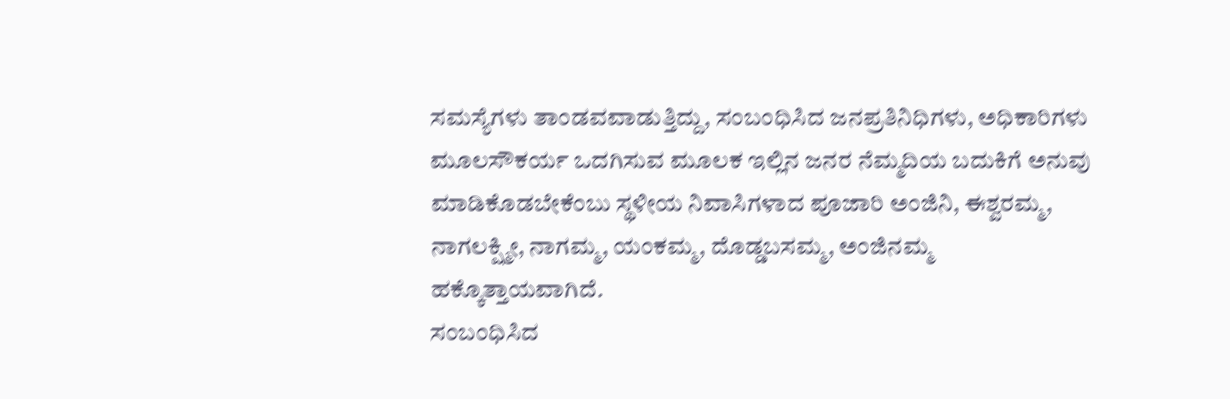ಸಮಸ್ಯೆಗಳು ತಾಂಡವವಾಡುತ್ತಿದ್ದು, ಸಂಬಂಧಿಸಿದ ಜನಪ್ರತಿನಿಧಿಗಳು, ಅಧಿಕಾರಿಗಳು ಮೂಲಸೌಕರ್ಯ ಒದಗಿಸುವ ಮೂಲಕ ಇಲ್ಲಿನ ಜನರ ನೆಮ್ಮದಿಯ ಬದುಕಿಗೆ ಅನುವು ಮಾಡಿಕೊಡಬೇಕೆಂಬು ಸ್ಥಳೀಯ ನಿವಾಸಿಗಳಾದ ಪೂಜಾರಿ ಅಂಜಿನಿ, ಈಶ್ವರಮ್ಮ, ನಾಗಲಕ್ಷ್ಮೀ, ನಾಗಮ್ಮ, ಯಂಕಮ್ಮ, ದೊಡ್ಡಬಸಮ್ಮ, ಅಂಜಿನಮ್ಮ ಹಕ್ಕೊತ್ತಾಯವಾಗಿದೆ.
ಸಂಬಂಧಿಸಿದ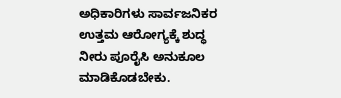ಅಧಿಕಾರಿಗಳು ಸಾರ್ವಜನಿಕರ ಉತ್ತಮ ಆರೋಗ್ಯಕ್ಕೆ ಶುದ್ಧ ನೀರು ಪೂರೈಸಿ ಅನುಕೂಲ ಮಾಡಿಕೊಡಬೇಕು.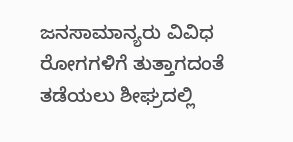ಜನಸಾಮಾನ್ಯರು ವಿವಿಧ ರೋಗಗಳಿಗೆ ತುತ್ತಾಗದಂತೆ ತಡೆಯಲು ಶೀಘ್ರದಲ್ಲಿ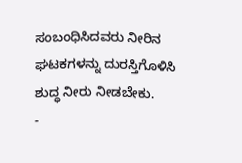ಸಂಬಂಧಿಸಿದವರು ನೀರಿನ ಘಟಕಗಳನ್ನು ದುರಸ್ತಿಗೊಳಿಸಿ ಶುದ್ಧ ನೀರು ನೀಡಬೇಕು.
-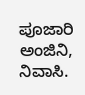ಪೂಜಾರಿ ಅಂಜಿನಿ, ನಿವಾಸಿ.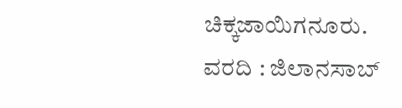ಚಿಕ್ಕಜಾಯಿಗನೂರು.
ವರದಿ : ಜಿಲಾನಸಾಬ್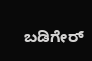ಬಡಿಗೇರ್